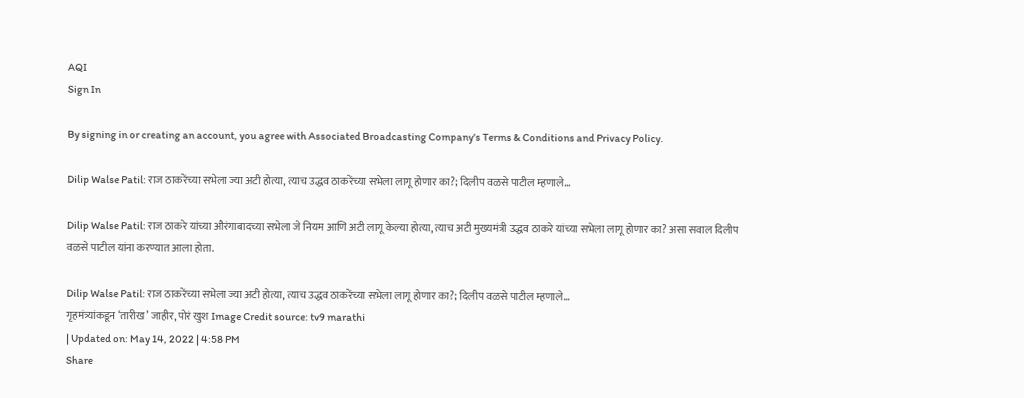AQI
Sign In

By signing in or creating an account, you agree with Associated Broadcasting Company's Terms & Conditions and Privacy Policy.

Dilip Walse Patil: राज ठाकरेंच्या सभेला ज्या अटी होत्या, त्याच उद्धव ठाकरेंच्या सभेला लागू होणार का?; दिलीप वळसे पाटील म्हणाले…

Dilip Walse Patil: राज ठाकरे यांच्या औरंगाबादच्या सभेला जे नियम आणि अटी लागू केल्या होत्या, त्याच अटी मुख्यमंत्री उद्धव ठाकरे यांच्या सभेला लागू होणार का? असा सवाल दिलीप वळसे पाटील यांना करण्यात आला होता.

Dilip Walse Patil: राज ठाकरेंच्या सभेला ज्या अटी होत्या, त्याच उद्धव ठाकरेंच्या सभेला लागू होणार का?; दिलीप वळसे पाटील म्हणाले...
गृहमंत्र्यांकडून ‘तारीख’ जाहीर, पोरं खुश Image Credit source: tv9 marathi
| Updated on: May 14, 2022 | 4:58 PM
Share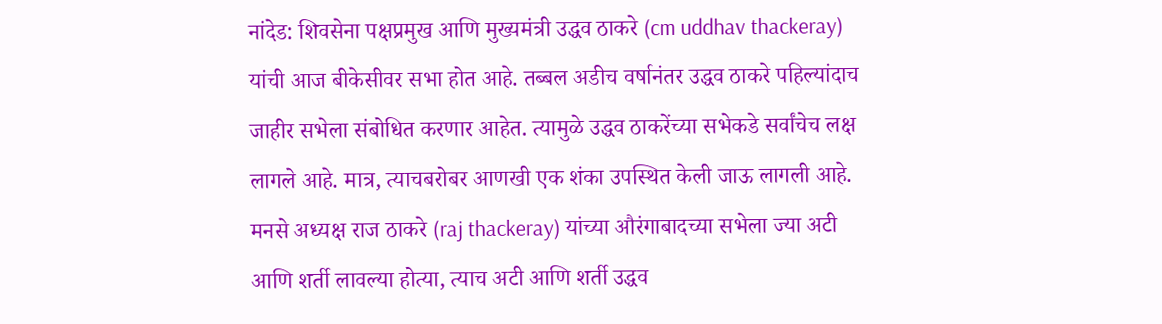नांदेड: शिवसेना पक्षप्रमुख आणि मुख्यमंत्री उद्धव ठाकरे (cm uddhav thackeray) यांची आज बीकेसीवर सभा होत आहे. तब्बल अडीच वर्षानंतर उद्धव ठाकरे पहिल्यांदाच जाहीर सभेला संबोधित करणार आहेत. त्यामुळे उद्धव ठाकरेंच्या सभेकडे सर्वांचेच लक्ष लागले आहे. मात्र, त्याचबरोबर आणखी एक शंका उपस्थित केली जाऊ लागली आहे. मनसे अध्यक्ष राज ठाकरे (raj thackeray) यांच्या औरंगाबादच्या सभेला ज्या अटी आणि शर्ती लावल्या होत्या, त्याच अटी आणि शर्ती उद्धव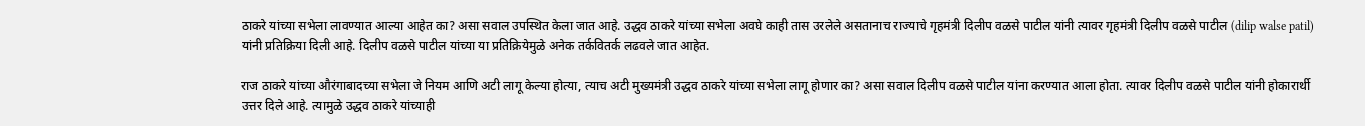ठाकरे यांच्या सभेला लावण्यात आल्या आहेत का? असा सवाल उपस्थित केला जात आहे. उद्धव ठाकरे यांच्या सभेला अवघे काही तास उरलेले असतानाच राज्याचे गृहमंत्री दिलीप वळसे पाटील यांनी त्यावर गृहमंत्री दिलीप वळसे पाटील (dilip walse patil) यांनी प्रतिक्रिया दिली आहे. दिलीप वळसे पाटील यांच्या या प्रतिक्रियेमुळे अनेक तर्कवितर्क लढवले जात आहेत.

राज ठाकरे यांच्या औरंगाबादच्या सभेला जे नियम आणि अटी लागू केल्या होत्या, त्याच अटी मुख्यमंत्री उद्धव ठाकरे यांच्या सभेला लागू होणार का? असा सवाल दिलीप वळसे पाटील यांना करण्यात आला होता. त्यावर दिलीप वळसे पाटील यांनी होकारार्थी उत्तर दिले आहे. त्यामुळे उद्धव ठाकरे यांच्याही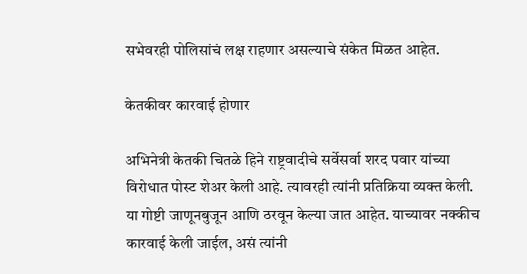सभेवरही पोलिसांचं लक्ष राहणार असल्याचे संकेत मिळत आहेत.

केतकीवर कारवाई होणार

अभिनेत्री केतकी चितळे हिने राष्ट्रवादीचे सर्वेसर्वा शरद पवार यांच्या विरोधात पोस्ट शेअर केली आहे. त्यावरही त्यांनी प्रतिक्रिया व्यक्त केली. या गोष्टी जाणूनबुजून आणि ठरवून केल्या जात आहेत. याच्यावर नक्कीच कारवाई केली जाईल, असं त्यांनी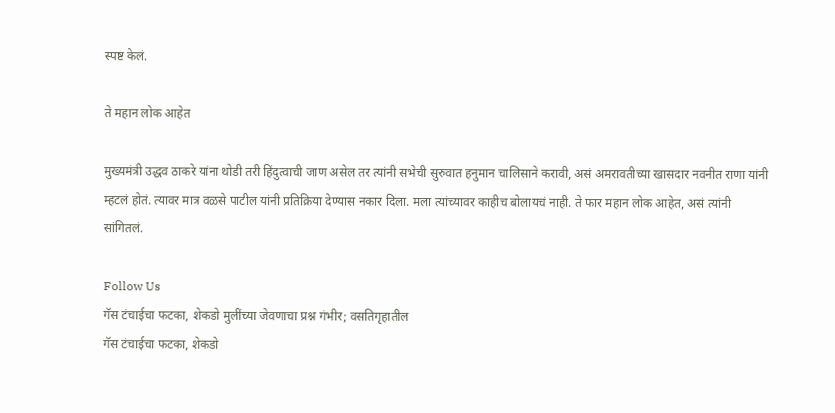स्पष्ट केलं.

ते महान लोक आहेत

मुख्यमंत्री उद्धव ठाकरे यांना थोडी तरी हिंदुत्वाची जाण असेल तर त्यांनी सभेची सुरुवात हनुमान चालिसाने करावी, असं अमरावतीच्या खासदार नवनीत राणा यांनी म्हटलं होतं. त्यावर मात्र वळसे पाटील यांनी प्रतिक्रिया देण्यास नकार दिला. मला त्यांच्यावर काहीच बोलायचं नाही. ते फार महान लोक आहेत, असं त्यांनी सांगितलं.

Follow Us
गॅस टंचाईचा फटका, शेकडो मुलींच्या जेवणाचा प्रश्न गंभीर; वसतिगृहातील
गॅस टंचाईचा फटका, शेकडो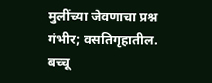मुलींच्या जेवणाचा प्रश्न गंभीर; वसतिगृहातील.
बच्चू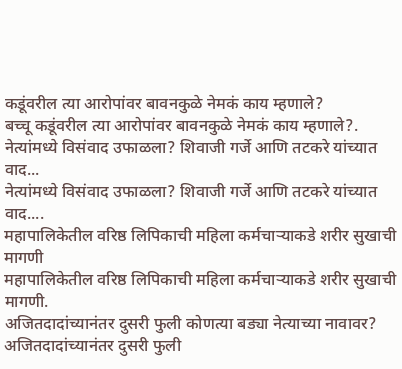कडूंवरील त्या आरोपांवर बावनकुळे नेमकं काय म्हणाले?
बच्चू कडूंवरील त्या आरोपांवर बावनकुळे नेमकं काय म्हणाले?.
नेत्यांमध्ये विसंवाद उफाळला? शिवाजी गर्जे आणि तटकरे यांच्यात वाद...
नेत्यांमध्ये विसंवाद उफाळला? शिवाजी गर्जे आणि तटकरे यांच्यात वाद....
महापालिकेतील वरिष्ठ लिपिकाची महिला कर्मचाऱ्याकडे शरीर सुखाची मागणी
महापालिकेतील वरिष्ठ लिपिकाची महिला कर्मचाऱ्याकडे शरीर सुखाची मागणी.
अजितदादांच्यानंतर दुसरी फुली कोणत्या बड्या नेत्याच्या नावावर?
अजितदादांच्यानंतर दुसरी फुली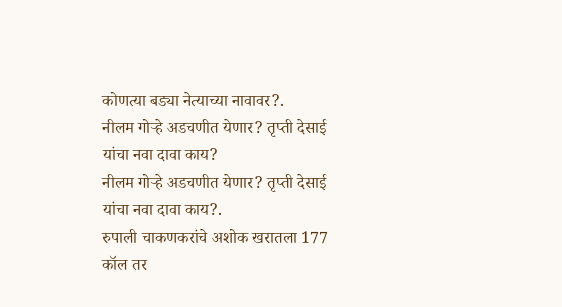कोणत्या बड्या नेत्याच्या नावावर?.
नीलम गोऱ्हे अडचणीत येणार? तृप्ती देसाई यांचा नवा दावा काय?
नीलम गोऱ्हे अडचणीत येणार? तृप्ती देसाई यांचा नवा दावा काय?.
रुपाली चाकणकरांचे अशोक खरातला 177 कॉल तर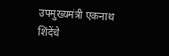उपमुख्यमंत्री एकनाथ शिंदेंचे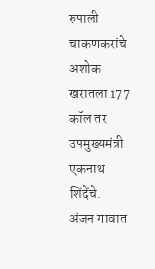रुपाली चाकणकरांचे अशोक खरातला 177 कॉल तर उपमुख्यमंत्री एकनाथ शिंदेंचे.
अंजन गावात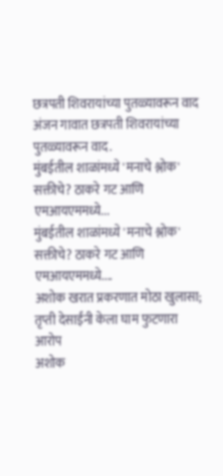छत्रपती शिवरायांच्या पुतळ्यावरून वाद
अंजन गावात छत्रपती शिवरायांच्या पुतळ्यावरून वाद.
मुंबईतील शाळांमध्ये 'मनाचे श्लोक' सक्तीचे? ठाकरे गट आणि एमआयएममध्ये...
मुंबईतील शाळांमध्ये 'मनाचे श्लोक' सक्तीचे? ठाकरे गट आणि एमआयएममध्ये....
अशोक खरात प्रकरणात मोठा खुलासा; तृप्ती देसाईंनी केला घाम फुटणारा आरोप
अशोक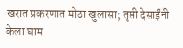खरात प्रकरणात मोठा खुलासा; तृप्ती देसाईंनी केला घाम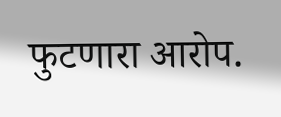फुटणारा आरोप.